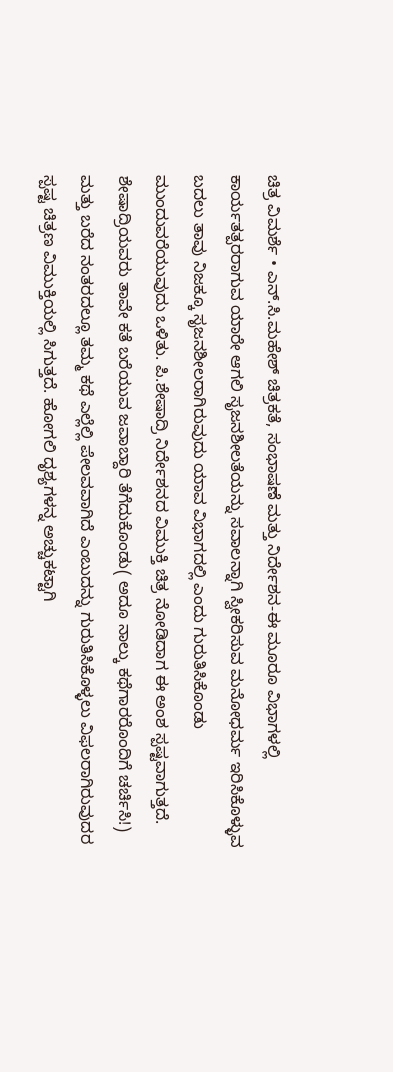ಚಿತ್ರ ವಿಮರ್ಶೆ • ಎನ್.ಸಿ.ಮಹೇಶ್ ಚಿತ್ರಕತೆ, ಸಂಭಾಷಣೆ ಮತ್ತು ನಿರ್ದೇಶನ-ಈ ಮೂರೂ ವಿಭಾಗಳಲ್ಲಿ ಕಾರ್ಯತತ್ಪರರಾಗುವ ಯಾರೇ ಆಗಲಿ ಸೃಜನಶೀಲತೆಯನ್ನು ಸವಾಲನ್ನಾಗಿ ಸ್ವೀಕರಿಸುವ ಮನೋಧರ್ಮ ಇರಿಸಿಕೊಳ್ಳುವ ಬದಲು ತಾವು ನಿಜಕ್ಕೂ ಸೃಜನಶೀಲರಾಗಿರುವುದು ಯಾವ ವಿಭಾಗದಲ್ಲಿ ಎಂದು ಗುರುತಿಸಿಕೊಂಡು ಮುಂದುವರೆಯುವುದು ಒಳಿತು. ಪಿ.ಶೇಷಾದ್ರಿ ನಿರ್ದೇಶನದ ವಿಮುಕ್ತಿ ಚಿತ್ರ ನೋಡಿದಾಗ ಈ ಅಂಶ ಸ್ಪಷ್ಟವಾಗುತ್ತದೆ. ಶೇಷಾದ್ರಿಯವರು ತಾವೇ ಕತೆ ಬರೆಯುವ ಜವಾಬ್ದಾರಿ ತೆಗೆದುಕೊಂಡು( ಅದೂ ನಾಲ್ಕು ಕಥೆಗಾರರೊಂದಿಗೆ ಚರ್ಚಿಸಿ!) ಮತ್ತು ಬರೆದ ನಂತರದಲ್ಲೂ ತಮ್ಮ ಕಥೆ ಎಲ್ಲೆಲ್ಲಿ ಪೇಲವವಾಗಿದೆ ಎಂಬುದನ್ನು ಗುರುತಿಸಿಕೊಳ್ಳಲು ವಿಫಲರಾಗಿರುವುದರ ಸ್ಪಷ್ಟ ಚಿತ್ರಣ ವಿಮುಕ್ತಿಯಲ್ಲಿ ಸಿಗುತ್ತದೆ. ಹೋಗಲಿ ದೃಶ್ಯಗಳನ್ನ ಅಚ್ಚುಕಟ್ಟಾಗಿ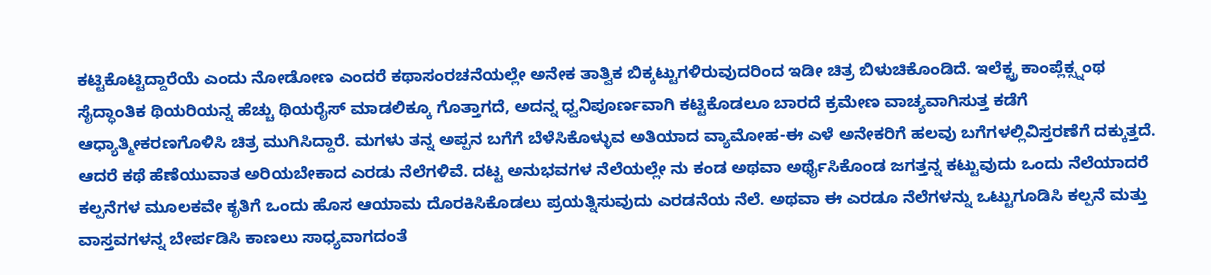ಕಟ್ಟಿಕೊಟ್ಟಿದ್ದಾರೆಯೆ ಎಂದು ನೋಡೋಣ ಎಂದರೆ ಕಥಾಸಂರಚನೆಯಲ್ಲೇ ಅನೇಕ ತಾತ್ವಿಕ ಬಿಕ್ಕಟ್ಟುಗಳಿರುವುದರಿಂದ ಇಡೀ ಚಿತ್ರ ಬಿಳುಚಿಕೊಂಡಿದೆ. ಇಲೆಕ್ಟ್ರ ಕಾಂಪ್ಲೆಕ್ಸ್ನಂಥ ಸೈದ್ಧಾಂತಿಕ ಥಿಯರಿಯನ್ನ ಹೆಚ್ಚು ಥಿಯರೈಸ್ ಮಾಡಲಿಕ್ಕೂ ಗೊತ್ತಾಗದೆ, ಅದನ್ನ ಧ್ವನಿಪೂರ್ಣವಾಗಿ ಕಟ್ಟಿಕೊಡಲೂ ಬಾರದೆ ಕ್ರಮೇಣ ವಾಚ್ಯವಾಗಿಸುತ್ತ ಕಡೆಗೆ ಆಧ್ಯಾತ್ಮೀಕರಣಗೊಳಿಸಿ ಚಿತ್ರ ಮುಗಿಸಿದ್ದಾರೆ. ಮಗಳು ತನ್ನ ಅಪ್ಪನ ಬಗೆಗೆ ಬೆಳೆಸಿಕೊಳ್ಳುವ ಅತಿಯಾದ ವ್ಯಾಮೋಹ-ಈ ಎಳೆ ಅನೇಕರಿಗೆ ಹಲವು ಬಗೆಗಳಲ್ಲಿವಿಸ್ತರಣೆಗೆ ದಕ್ಕುತ್ತದೆ. ಆದರೆ ಕಥೆ ಹೆಣೆಯುವಾತ ಅರಿಯಬೇಕಾದ ಎರಡು ನೆಲೆಗಳಿವೆ. ದಟ್ಟ ಅನುಭವಗಳ ನೆಲೆಯಲ್ಲೇ ನು ಕಂಡ ಅಥವಾ ಅರ್ಥೈಸಿಕೊಂಡ ಜಗತ್ತನ್ನ ಕಟ್ಟುವುದು ಒಂದು ನೆಲೆಯಾದರೆ ಕಲ್ಪನೆಗಳ ಮೂಲಕವೇ ಕೃತಿಗೆ ಒಂದು ಹೊಸ ಆಯಾಮ ದೊರಕಿಸಿಕೊಡಲು ಪ್ರಯತ್ನಿಸುವುದು ಎರಡನೆಯ ನೆಲೆ. ಅಥವಾ ಈ ಎರಡೂ ನೆಲೆಗಳನ್ನು ಒಟ್ಟುಗೂಡಿಸಿ ಕಲ್ಪನೆ ಮತ್ತು ವಾಸ್ತವಗಳನ್ನ ಬೇರ್ಪಡಿಸಿ ಕಾಣಲು ಸಾಧ್ಯವಾಗದಂತೆ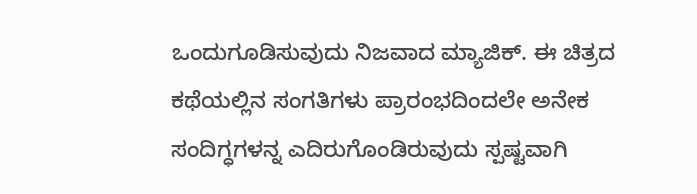ಒಂದುಗೂಡಿಸುವುದು ನಿಜವಾದ ಮ್ಯಾಜಿಕ್. ಈ ಚಿತ್ರದ ಕಥೆಯಲ್ಲಿನ ಸಂಗತಿಗಳು ಪ್ರಾರಂಭದಿಂದಲೇ ಅನೇಕ ಸಂದಿಗ್ಧಗಳನ್ನ ಎದಿರುಗೊಂಡಿರುವುದು ಸ್ಪಷ್ಟವಾಗಿ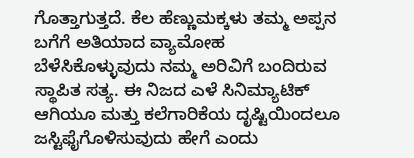ಗೊತ್ತಾಗುತ್ತದೆ. ಕೆಲ ಹೆಣ್ಣುಮಕ್ಕಳು ತಮ್ಮ ಅಪ್ಪನ ಬಗೆಗೆ ಅತಿಯಾದ ವ್ಯಾಮೋಹ ಬೆಳೆಸಿಕೊಳ್ಳುವುದು ನಮ್ಮ ಅರಿವಿಗೆ ಬಂದಿರುವ ಸ್ಥಾಪಿತ ಸತ್ಯ. ಈ ನಿಜದ ಎಳೆ ಸಿನಿಮ್ಯಾಟಿಕ್ ಆಗಿಯೂ ಮತ್ತು ಕಲೆಗಾರಿಕೆಯ ದೃಷ್ಟಿಯಿಂದಲೂ ಜಸ್ಟಿಫೈಗೊಳಿಸುವುದು ಹೇಗೆ ಎಂದು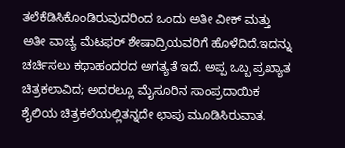ತಲೆಕೆಡಿಸಿಕೊಂಡಿರುವುದರಿಂದ ಒಂದು ಅತೀ ವೀಕ್ ಮತ್ತು ಅತೀ ವಾಚ್ಯ ಮೆಟಫರ್ ಶೇಷಾದ್ರಿಯವರಿಗೆ ಹೊಳೆದಿದೆ.ಇದನ್ನು ಚರ್ಚಿಸಲು ಕಥಾಹಂದರದ ಅಗತ್ಯತೆ ಇದೆ. ಅಪ್ಪ ಒಬ್ಬ ಪ್ರಖ್ಯಾತ ಚಿತ್ರಕಲಾವಿದ; ಅದರಲ್ಲೂ ಮೈಸೂರಿನ ಸಾಂಪ್ರದಾಯಿಕ ಶೈಲಿಯ ಚಿತ್ರಕಲೆಯಲ್ಲಿತನ್ನದೇ ಛಾಪು ಮೂಡಿಸಿರುವಾತ.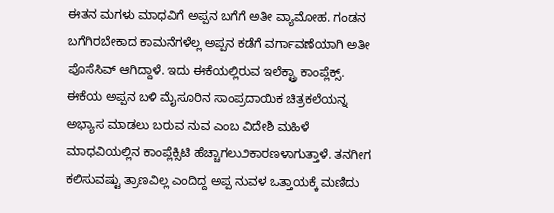ಈತನ ಮಗಳು ಮಾಧವಿಗೆ ಅಪ್ಪನ ಬಗೆಗೆ ಅತೀ ವ್ಯಾಮೋಹ. ಗಂಡನ ಬಗೆಗಿರಬೇಕಾದ ಕಾಮನೆಗಳೆಲ್ಲ ಅಪ್ಪನ ಕಡೆಗೆ ವರ್ಗಾವಣೆಯಾಗಿ ಅತೀ ಪೊಸೆಸಿವ್ ಆಗಿದ್ದಾಳೆ. ಇದು ಈಕೆಯಲ್ಲಿರುವ ಇಲೆಕ್ಟ್ರಾ ಕಾಂಪ್ಲೆಕ್ಸ್. ಈಕೆಯ ಅಪ್ಪನ ಬಳಿ ಮೈಸೂರಿನ ಸಾಂಪ್ರದಾಯಿಕ ಚಿತ್ರಕಲೆಯನ್ನ ಅಭ್ಯಾಸ ಮಾಡಲು ಬರುವ ನುವ ಎಂಬ ವಿದೇಶಿ ಮಹಿಳೆ ಮಾಧವಿಯಲ್ಲಿನ ಕಾಂಪ್ಲೆಕ್ಸಿಟಿ ಹೆಚ್ಚಾಗಲು೨ಕಾರಣಳಾಗುತ್ತಾಳೆ. ತನಗೀಗ ಕಲಿಸುವಷ್ಟು ತ್ರಾಣವಿಲ್ಲ ಎಂದಿದ್ದ ಅಪ್ಪ ನುವಳ ಒತ್ತಾಯಕ್ಕೆ ಮಣಿದು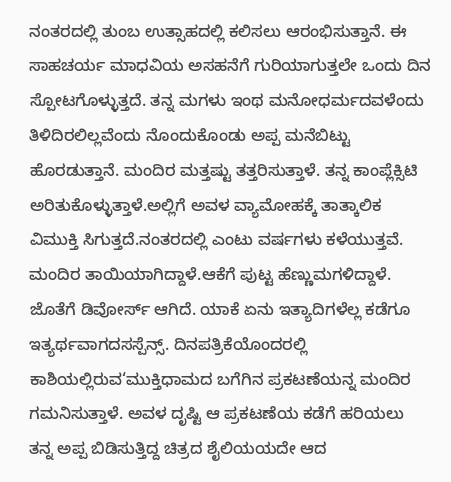ನಂತರದಲ್ಲಿ ತುಂಬ ಉತ್ಸಾಹದಲ್ಲಿ ಕಲಿಸಲು ಆರಂಭಿಸುತ್ತಾನೆ. ಈ ಸಾಹಚರ್ಯ ಮಾಧವಿಯ ಅಸಹನೆಗೆ ಗುರಿಯಾಗುತ್ತಲೇ ಒಂದು ದಿನ ಸ್ಪೋಟಗೊಳ್ಳುತ್ತದೆ. ತನ್ನ ಮಗಳು ಇಂಥ ಮನೋಧರ್ಮದವಳೆಂದು ತಿಳಿದಿರಲಿಲ್ಲವೆಂದು ನೊಂದುಕೊಂಡು ಅಪ್ಪ ಮನೆಬಿಟ್ಟು ಹೊರಡುತ್ತಾನೆ. ಮಂದಿರ ಮತ್ತಷ್ಟು ತತ್ತರಿಸುತ್ತಾಳೆ. ತನ್ನ ಕಾಂಪ್ಲೆಕ್ಸಿಟಿ ಅರಿತುಕೊಳ್ಳುತ್ತಾಳೆ.ಅಲ್ಲಿಗೆ ಅವಳ ವ್ಯಾಮೋಹಕ್ಕೆ ತಾತ್ಕಾಲಿಕ ವಿಮುಕ್ತಿ ಸಿಗುತ್ತದೆ.ನಂತರದಲ್ಲಿ ಎಂಟು ವರ್ಷಗಳು ಕಳೆಯುತ್ತವೆ. ಮಂದಿರ ತಾಯಿಯಾಗಿದ್ದಾಳೆ.ಆಕೆಗೆ ಪುಟ್ಟ ಹೆಣ್ಣುಮಗಳಿದ್ದಾಳೆ. ಜೊತೆಗೆ ಡಿವೋರ್ಸ್ ಆಗಿದೆ. ಯಾಕೆ ಏನು ಇತ್ಯಾದಿಗಳೆಲ್ಲ ಕಡೆಗೂ ಇತ್ಯರ್ಥವಾಗದಸಸ್ಪೆನ್ಸ್. ದಿನಪತ್ರಿಕೆಯೊಂದರಲ್ಲಿ ಕಾಶಿಯಲ್ಲಿರುವ‘ಮುಕ್ತಿಧಾಮದ ಬಗೆಗಿನ ಪ್ರಕಟಣೆಯನ್ನ ಮಂದಿರ ಗಮನಿಸುತ್ತಾಳೆ. ಅವಳ ದೃಷ್ಟಿ ಆ ಪ್ರಕಟಣೆಯ ಕಡೆಗೆ ಹರಿಯಲು ತನ್ನ ಅಪ್ಪ ಬಿಡಿಸುತ್ತಿದ್ದ ಚಿತ್ರದ ಶೈಲಿಯಯದೇ ಆದ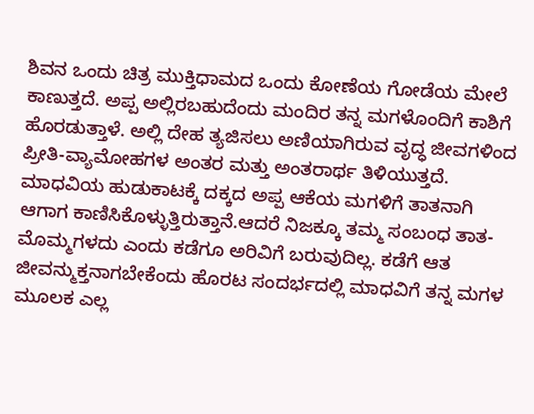ಶಿವನ ಒಂದು ಚಿತ್ರ ಮುಕ್ತಿಧಾಮದ ಒಂದು ಕೋಣೆಯ ಗೋಡೆಯ ಮೇಲೆ ಕಾಣುತ್ತದೆ. ಅಪ್ಪ ಅಲ್ಲಿರಬಹುದೆಂದು ಮಂದಿರ ತನ್ನ ಮಗಳೊಂದಿಗೆ ಕಾಶಿಗೆ ಹೊರಡುತ್ತಾಳೆ. ಅಲ್ಲಿ ದೇಹ ತ್ಯಜಿಸಲು ಅಣಿಯಾಗಿರುವ ವೃದ್ಧ ಜೀವಗಳಿಂದ ಪ್ರೀತಿ-ವ್ಯಾಮೋಹಗಳ ಅಂತರ ಮತ್ತು ಅಂತರಾರ್ಥ ತಿಳಿಯುತ್ತದೆ. ಮಾಧವಿಯ ಹುಡುಕಾಟಕ್ಕೆ ದಕ್ಕದ ಅಪ್ಪ ಆಕೆಯ ಮಗಳಿಗೆ ತಾತನಾಗಿ ಆಗಾಗ ಕಾಣಿಸಿಕೊಳ್ಳುತ್ತಿರುತ್ತಾನೆ.ಆದರೆ ನಿಜಕ್ಕೂ ತಮ್ಮ ಸಂಬಂಧ ತಾತ-ಮೊಮ್ಮಗಳದು ಎಂದು ಕಡೆಗೂ ಅರಿವಿಗೆ ಬರುವುದಿಲ್ಲ. ಕಡೆಗೆ ಆತ ಜೀವನ್ಮುಕ್ತನಾಗಬೇಕೆಂದು ಹೊರಟ ಸಂದರ್ಭದಲ್ಲಿ ಮಾಧವಿಗೆ ತನ್ನ ಮಗಳ ಮೂಲಕ ಎಲ್ಲ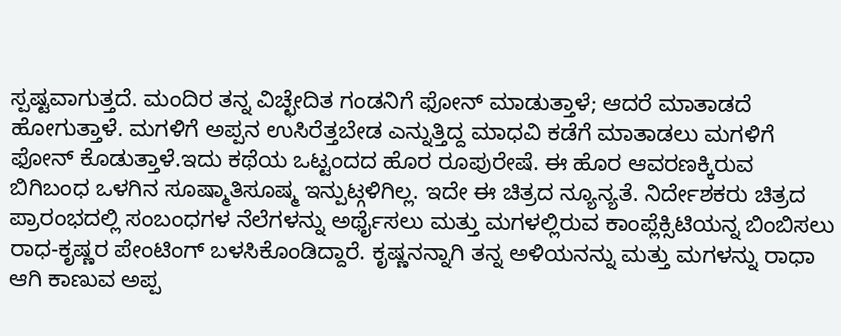ಸ್ಪಷ್ಟವಾಗುತ್ತದೆ. ಮಂದಿರ ತನ್ನ ವಿಚ್ಛೇದಿತ ಗಂಡನಿಗೆ ಫೋನ್ ಮಾಡುತ್ತಾಳೆ; ಆದರೆ ಮಾತಾಡದೆ ಹೋಗುತ್ತಾಳೆ. ಮಗಳಿಗೆ ಅಪ್ಪನ ಉಸಿರೆತ್ತಬೇಡ ಎನ್ನುತ್ತಿದ್ದ ಮಾಧವಿ ಕಡೆಗೆ ಮಾತಾಡಲು ಮಗಳಿಗೆ ಫೋನ್ ಕೊಡುತ್ತಾಳೆ.ಇದು ಕಥೆಯ ಒಟ್ಟಂದದ ಹೊರ ರೂಪುರೇಷೆ. ಈ ಹೊರ ಆವರಣಕ್ಕಿರುವ ಬಿಗಿಬಂಧ ಒಳಗಿನ ಸೂಷ್ಮಾತಿಸೂಷ್ಮ ಇನ್ಪುಟ್ಗಳಿಗಿಲ್ಲ. ಇದೇ ಈ ಚಿತ್ರದ ನ್ಯೂನ್ಯತೆ. ನಿರ್ದೇಶಕರು ಚಿತ್ರದ ಪ್ರಾರಂಭದಲ್ಲಿ ಸಂಬಂಧಗಳ ನೆಲೆಗಳನ್ನು ಅರ್ಥೈಸಲು ಮತ್ತು ಮಗಳಲ್ಲಿರುವ ಕಾಂಪ್ಲೆಕ್ಸಿಟಿಯನ್ನ ಬಿಂಬಿಸಲು ರಾಧ-ಕೃಷ್ಣರ ಪೇಂಟಿಂಗ್ ಬಳಸಿಕೊಂಡಿದ್ದಾರೆ. ಕೃಷ್ಣನನ್ನಾಗಿ ತನ್ನ ಅಳಿಯನನ್ನು ಮತ್ತು ಮಗಳನ್ನು ರಾಧಾ ಆಗಿ ಕಾಣುವ ಅಪ್ಪ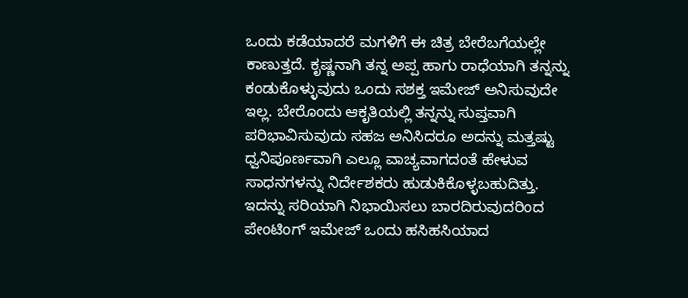ಒಂದು ಕಡೆಯಾದರೆ ಮಗಳಿಗೆ ಈ ಚಿತ್ರ ಬೇರೆಬಗೆಯಲ್ಲೇ ಕಾಣುತ್ತದೆ. ಕೃಷ್ಣನಾಗಿ ತನ್ನ ಅಪ್ಪ ಹಾಗು ರಾಧೆಯಾಗಿ ತನ್ನನ್ನು ಕಂಡುಕೊಳ್ಳುವುದು ಒಂದು ಸಶಕ್ತ ಇಮೇಜ್ ಅನಿಸುವುದೇ ಇಲ್ಲ. ಬೇರೊಂದು ಆಕೃತಿಯಲ್ಲಿ ತನ್ನನ್ನು ಸುಪ್ತವಾಗಿ ಪರಿಭಾವಿಸುವುದು ಸಹಜ ಅನಿಸಿದರೂ ಅದನ್ನು ಮತ್ತಷ್ಟು ಧ್ವನಿಪೂರ್ಣವಾಗಿ ಎಲ್ಲೂ ವಾಚ್ಯವಾಗದಂತೆ ಹೇಳುವ ಸಾಧನಗಳನ್ನು ನಿರ್ದೇಶಕರು ಹುಡುಕಿಕೊಳ್ಳಬಹುದಿತ್ತು. ಇದನ್ನು ಸರಿಯಾಗಿ ನಿಭಾಯಿಸಲು ಬಾರದಿರುವುದರಿಂದ ಪೇಂಟಿಂಗ್ ಇಮೇಜ್ ಒಂದು ಹಸಿಹಸಿಯಾದ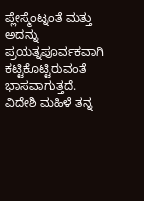ಪ್ಲೇಸ್ಮೆಂಟ್ನಂತೆ ಮತ್ತು ಅದನ್ನು ಪ್ರಯತ್ನಪೂರ್ವಕವಾಗಿ ಕಟ್ಟಿಕೊಟ್ಟಿರುವಂತೆ ಭಾಸವಾಗುತ್ತದೆ. ವಿದೇಶಿ ಮಹಿಳೆ ತನ್ನ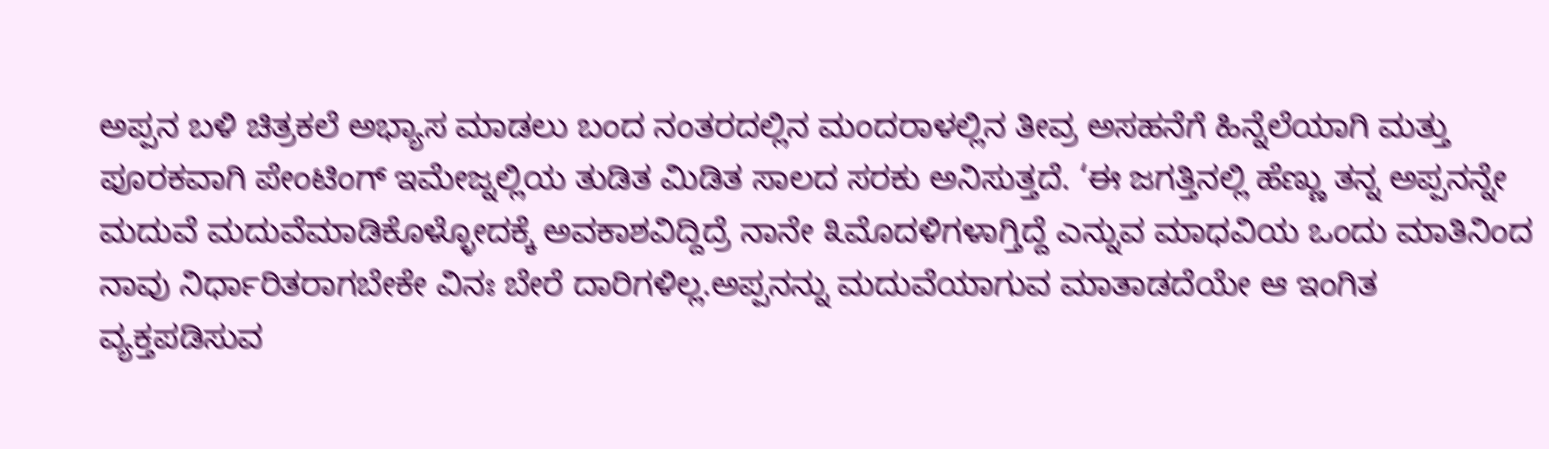ಅಪ್ಪನ ಬಳಿ ಚಿತ್ರಕಲೆ ಅಭ್ಯಾಸ ಮಾಡಲು ಬಂದ ನಂತರದಲ್ಲಿನ ಮಂದರಾಳಲ್ಲಿನ ತೀವ್ರ ಅಸಹನೆಗೆ ಹಿನ್ನೆಲೆಯಾಗಿ ಮತ್ತು ಪೂರಕವಾಗಿ ಪೇಂಟಿಂಗ್ ಇಮೇಜ್ನಲ್ಲಿಯ ತುಡಿತ ಮಿಡಿತ ಸಾಲದ ಸರಕು ಅನಿಸುತ್ತದೆ. ‘ಈ ಜಗತ್ತಿನಲ್ಲಿ ಹೆಣ್ಣು ತನ್ನ ಅಪ್ಪನನ್ನೇ ಮದುವೆ ಮದುವೆಮಾಡಿಕೊಳ್ಳೋದಕ್ಕೆ ಅವಕಾಶವಿದ್ದಿದ್ರೆ ನಾನೇ ೩ಮೊದಳಿಗಳಾಗ್ತಿದ್ದೆ ಎನ್ನುವ ಮಾಧವಿಯ ಒಂದು ಮಾತಿನಿಂದ ನಾವು ನಿರ್ಧಾರಿತರಾಗಬೇಕೇ ವಿನಃ ಬೇರೆ ದಾರಿಗಳಿಲ್ಲ.ಅಪ್ಪನನ್ನು ಮದುವೆಯಾಗುವ ಮಾತಾಡದೆಯೇ ಆ ಇಂಗಿತ ವ್ಯಕ್ತಪಡಿಸುವ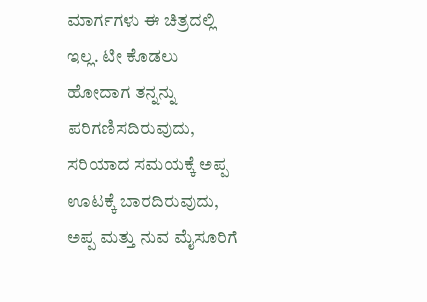ಮಾರ್ಗಗಳು ಈ ಚಿತ್ರದಲ್ಲಿ ಇಲ್ಲ. ಟೀ ಕೊಡಲು ಹೋದಾಗ ತನ್ನನ್ನು ಪರಿಗಣಿಸದಿರುವುದು, ಸರಿಯಾದ ಸಮಯಕ್ಕೆ ಅಪ್ಪ ಊಟಕ್ಕೆ ಬಾರದಿರುವುದು, ಅಪ್ಪ ಮತ್ತು ನುವ ಮೈಸೂರಿಗೆ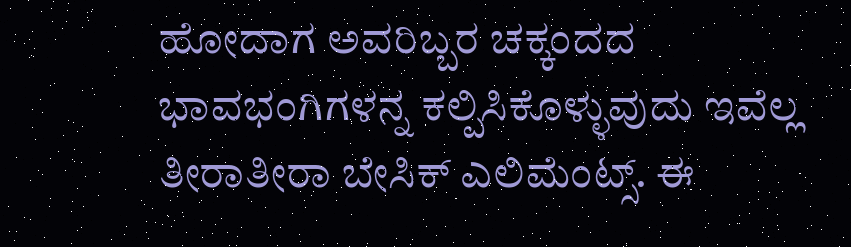ಹೋದಾಗ ಅವರಿಬ್ಬರ ಚಕ್ಕಂದದ ಭಾವಭಂಗಿಗಳನ್ನ ಕಲ್ಪಿಸಿಕೊಳ್ಳುವುದು ಇವೆಲ್ಲ ತೀರಾತೀರಾ ಬೇಸಿಕ್ ಎಲಿಮೆಂಟ್ಸ್. ಈ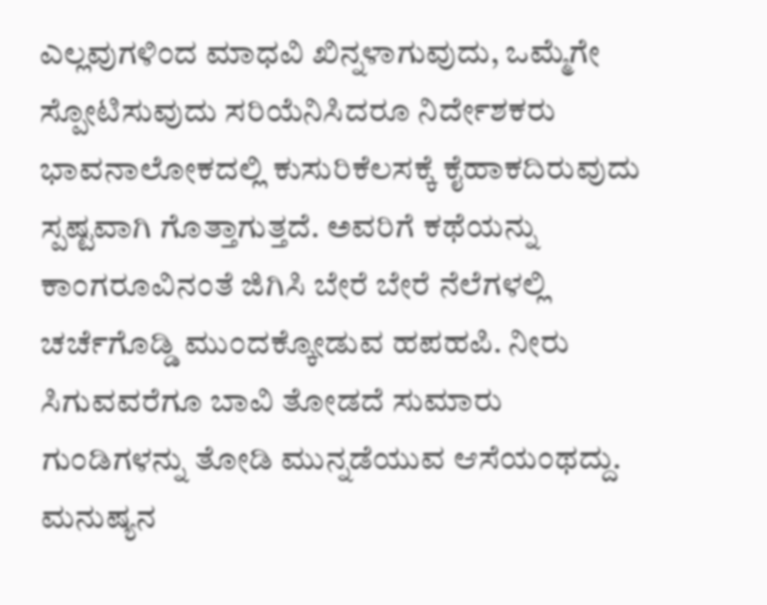ಎಲ್ಲವುಗಳಿಂದ ಮಾಧವಿ ಖಿನ್ನಳಾಗುವುದು, ಒಮ್ಮೆಗೇ ಸ್ಪೋಟಿಸುವುದು ಸರಿಯೆನಿಸಿದರೂ ನಿರ್ದೇಶಕರು ಭಾವನಾಲೋಕದಲ್ಲಿ ಕುಸುರಿಕೆಲಸಕ್ಕೆ ಕೈಹಾಕದಿರುವುದು ಸ್ಪಷ್ಟವಾಗಿ ಗೊತ್ತಾಗುತ್ತದೆ. ಅವರಿಗೆ ಕಥೆಯನ್ನು ಕಾಂಗರೂವಿನಂತೆ ಜಿಗಿಸಿ ಬೇರೆ ಬೇರೆ ನೆಲೆಗಳಲ್ಲಿ ಚರ್ಚೆಗೊಡ್ಡಿ ಮುಂದಕ್ಕೋಡುವ ಹಪಹಪಿ. ನೀರು ಸಿಗುವವರೆಗೂ ಬಾವಿ ತೋಡದೆ ಸುಮಾರು ಗುಂಡಿಗಳನ್ನು ತೋಡಿ ಮುನ್ನಡೆಯುವ ಆಸೆಯಂಥದ್ದು. ಮನುಷ್ಯನ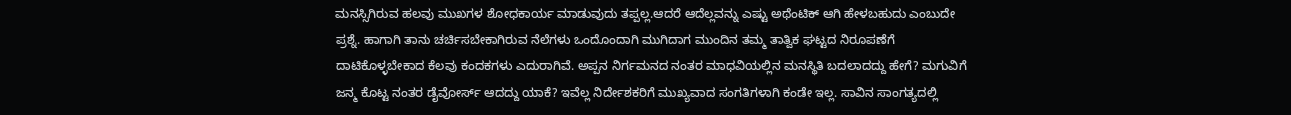ಮನಸ್ಸಿಗಿರುವ ಹಲವು ಮುಖಗಳ ಶೋಧಕಾರ್ಯ ಮಾಡುವುದು ತಪ್ಪಲ್ಲ.ಆದರೆ ಆದೆಲ್ಲವನ್ನು ಎಷ್ಟು ಅಥೆಂಟಿಕ್ ಆಗಿ ಹೇಳಬಹುದು ಎಂಬುದೇ ಪ್ರಶ್ನೆ. ಹಾಗಾಗಿ ತಾನು ಚರ್ಚಿಸಬೇಕಾಗಿರುವ ನೆಲೆಗಳು ಒಂದೊಂದಾಗಿ ಮುಗಿದಾಗ ಮುಂದಿನ ತಮ್ಮ ತಾತ್ವಿಕ ಘಟ್ಟದ ನಿರೂಪಣೆಗೆ ದಾಟಿಕೊಳ್ಳಬೇಕಾದ ಕೆಲವು ಕಂದಕಗಳು ಎದುರಾಗಿವೆ. ಅಪ್ಪನ ನಿರ್ಗಮನದ ನಂತರ ಮಾಧವಿಯಲ್ಲಿನ ಮನಸ್ಥಿತಿ ಬದಲಾದದ್ದು ಹೇಗೆ? ಮಗುವಿಗೆ ಜನ್ಮ ಕೊಟ್ಟ ನಂತರ ಡೈವೋರ್ಸ್ ಆದದ್ದು ಯಾಕೆ? ಇವೆಲ್ಲ ನಿರ್ದೇಶಕರಿಗೆ ಮುಖ್ಯವಾದ ಸಂಗತಿಗಳಾಗಿ ಕಂಡೇ ಇಲ್ಲ. ಸಾವಿನ ಸಾಂಗತ್ಯದಲ್ಲಿ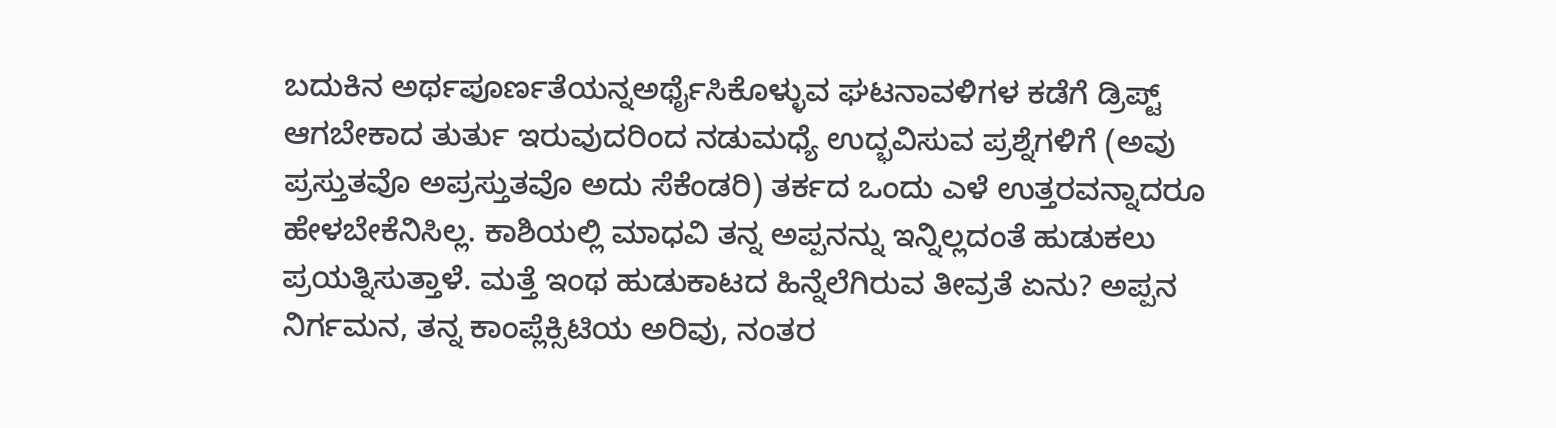ಬದುಕಿನ ಅರ್ಥಪೂರ್ಣತೆಯನ್ನಅರ್ಥೈಸಿಕೊಳ್ಳುವ ಘಟನಾವಳಿಗಳ ಕಡೆಗೆ ಡ್ರಿಪ್ಟ್ ಆಗಬೇಕಾದ ತುರ್ತು ಇರುವುದರಿಂದ ನಡುಮಧ್ಯೆ ಉದ್ಭವಿಸುವ ಪ್ರಶ್ನೆಗಳಿಗೆ (ಅವು ಪ್ರಸ್ತುತವೊ ಅಪ್ರಸ್ತುತವೊ ಅದು ಸೆಕೆಂಡರಿ) ತರ್ಕದ ಒಂದು ಎಳೆ ಉತ್ತರವನ್ನಾದರೂ ಹೇಳಬೇಕೆನಿಸಿಲ್ಲ. ಕಾಶಿಯಲ್ಲಿ ಮಾಧವಿ ತನ್ನ ಅಪ್ಪನನ್ನು ಇನ್ನಿಲ್ಲದಂತೆ ಹುಡುಕಲು ಪ್ರಯತ್ನಿಸುತ್ತಾಳೆ. ಮತ್ತೆ ಇಂಥ ಹುಡುಕಾಟದ ಹಿನ್ನೆಲೆಗಿರುವ ತೀವ್ರತೆ ಏನು? ಅಪ್ಪನ ನಿರ್ಗಮನ, ತನ್ನ ಕಾಂಪ್ಲೆಕ್ಸಿಟಿಯ ಅರಿವು, ನಂತರ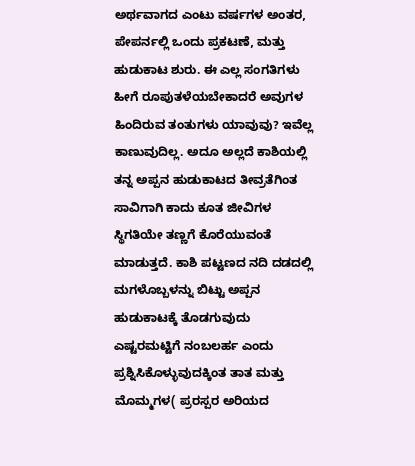ಅರ್ಥವಾಗದ ಎಂಟು ವರ್ಷಗಳ ಅಂತರ, ಪೇಪರ್ನಲ್ಲಿ ಒಂದು ಪ್ರಕಟಣೆ, ಮತ್ತು ಹುಡುಕಾಟ ಶುರು. ಈ ಎಲ್ಲ ಸಂಗತಿಗಳು ಹೀಗೆ ರೂಪುತಳೆಯಬೇಕಾದರೆ ಅವುಗಳ ಹಿಂದಿರುವ ತಂತುಗಳು ಯಾವುವು? ಇವೆಲ್ಲ ಕಾಣುವುದಿಲ್ಲ. ಅದೂ ಅಲ್ಲದೆ ಕಾಶಿಯಲ್ಲಿ ತನ್ನ ಅಪ್ಪನ ಹುಡುಕಾಟದ ತೀವ್ರತೆಗಿಂತ ಸಾವಿಗಾಗಿ ಕಾದು ಕೂತ ಜೀವಿಗಳ ಸ್ಥಿಗತಿಯೇ ತಣ್ಣಗೆ ಕೊರೆಯುವಂತೆ ಮಾಡುತ್ತದೆ. ಕಾಶಿ ಪಟ್ಟಣದ ನದಿ ದಡದಲ್ಲಿ ಮಗಳೊಬ್ಬಳನ್ನು ಬಿಟ್ಟು ಅಪ್ಪನ ಹುಡುಕಾಟಕ್ಕೆ ತೊಡಗುವುದು ಎಷ್ಟರಮಟ್ಟಿಗೆ ನಂಬಲರ್ಹ ಎಂದು ಪ್ರಶ್ನಿಸಿಕೊಳ್ಳುವುದಕ್ಕಿಂತ ತಾತ ಮತ್ತು ಮೊಮ್ಮಗಳ( ಪ್ರರಸ್ಪರ ಅರಿಯದ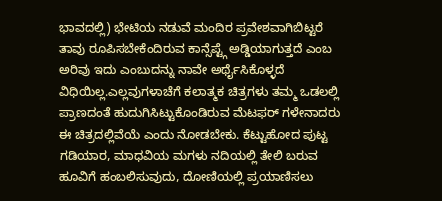ಭಾವದಲ್ಲಿ) ಭೇಟಿಯ ನಡುವೆ ಮಂದಿರ ಪ್ರವೇಶವಾಗಿಬಿಟ್ಟರೆ ತಾವು ರೂಪಿಸಬೇಕೆಂದಿರುವ ಕಾನ್ಸೆಪ್ಟ್ಗೆ ಅಡ್ಡಿಯಾಗುತ್ತದೆ ಎಂಬ ಅರಿವು ಇದು ಎಂಬುದನ್ನು ನಾವೇ ಅರ್ಥೈಸಿಕೊಳ್ಳದೆ ವಿಧಿಯಿಲ್ಲ.ಎಲ್ಲವುಗಳಾಚೆಗೆ ಕಲಾತ್ಮಕ ಚಿತ್ರಗಳು ತಮ್ಮ ಒಡಲಲ್ಲಿ ಪ್ರಾಣದಂತೆ ಹುದುಗಿಸಿಟ್ಟುಕೊಂಡಿರುವ ಮೆಟಫರ್ ಗಳೇನಾದರು ಈ ಚಿತ್ರದಲ್ಲಿವೆಯೆ ಎಂದು ನೋಡಬೇಕು. ಕೆಟ್ಟುಹೋದ ಪುಟ್ಟ ಗಡಿಯಾರ, ಮಾಧವಿಯ ಮಗಳು ನದಿಯಲ್ಲಿ ತೇಲಿ ಬರುವ ಹೂವಿಗೆ ಹಂಬಲಿಸುವುದು, ದೋಣಿಯಲ್ಲಿ ಪ್ರಯಾಣಿಸಲು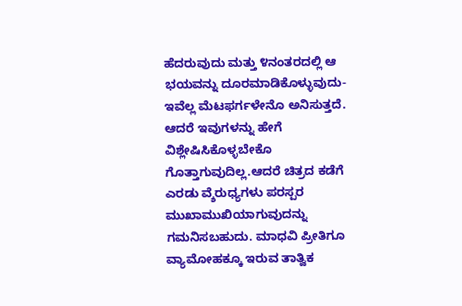ಹೆದರುವುದು ಮತ್ತು ೪ನಂತರದಲ್ಲಿ ಆ ಭಯವನ್ನು ದೂರಮಾಡಿಕೊಳ್ಳುವುದು-ಇವೆಲ್ಲ ಮೆಟಫರ್ಗಳೇನೊ ಅನಿಸುತ್ತದೆ. ಆದರೆ ಇವುಗಳನ್ನು ಹೇಗೆ ವಿಶ್ಲೇಷಿಸಿಕೊಳ್ಳಬೇಕೊ ಗೊತ್ತಾಗುವುದಿಲ್ಲ.ಆದರೆ ಚಿತ್ರದ ಕಡೆಗೆ ಎರಡು ವ್ಶೆರುಧ್ಯಗಳು ಪರಸ್ಪರ ಮುಖಾಮುಖಿಯಾಗುವುದನ್ನು ಗಮನಿಸಬಹುದು. ಮಾಧವಿ ಪ್ರೀತಿಗೂ ವ್ಯಾಮೋಹಕ್ಕೂ ಇರುವ ತಾತ್ವಿಕ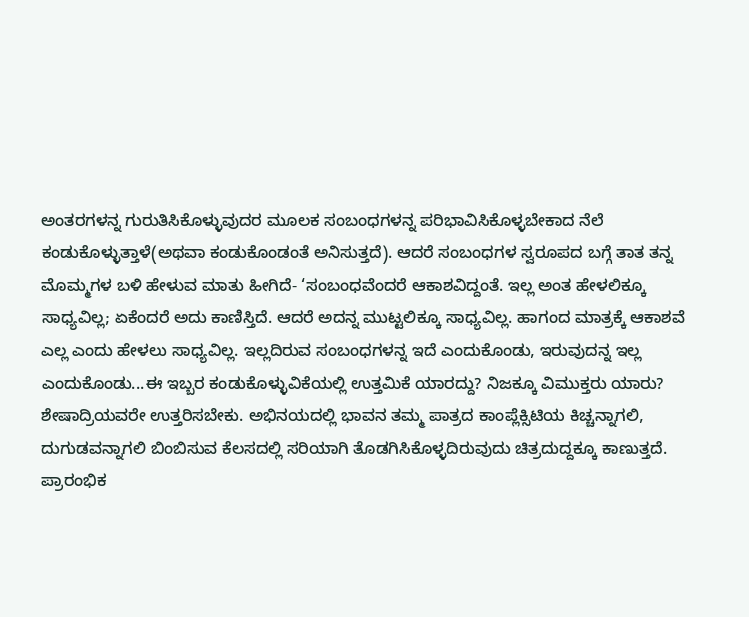ಅಂತರಗಳನ್ನ ಗುರುತಿಸಿಕೊಳ್ಳುವುದರ ಮೂಲಕ ಸಂಬಂಧಗಳನ್ನ ಪರಿಭಾವಿಸಿಕೊಳ್ಳಬೇಕಾದ ನೆಲೆ ಕಂಡುಕೊಳ್ಳುತ್ತಾಳೆ(ಅಥವಾ ಕಂಡುಕೊಂಡಂತೆ ಅನಿಸುತ್ತದೆ). ಆದರೆ ಸಂಬಂಧಗಳ ಸ್ವರೂಪದ ಬಗ್ಗೆ ತಾತ ತನ್ನ ಮೊಮ್ಮಗಳ ಬಳಿ ಹೇಳುವ ಮಾತು ಹೀಗಿದೆ- ‘ಸಂಬಂಧವೆಂದರೆ ಆಕಾಶವಿದ್ದಂತೆ. ಇಲ್ಲ ಅಂತ ಹೇಳಲಿಕ್ಕೂ ಸಾಧ್ಯವಿಲ್ಲ; ಏಕೆಂದರೆ ಅದು ಕಾಣಿಸ್ತಿದೆ. ಆದರೆ ಅದನ್ನ ಮುಟ್ಟಲಿಕ್ಕೂ ಸಾಧ್ಯವಿಲ್ಲ. ಹಾಗಂದ ಮಾತ್ರಕ್ಕೆ ಆಕಾಶವೆ ಎಲ್ಲ ಎಂದು ಹೇಳಲು ಸಾಧ್ಯವಿಲ್ಲ. ಇಲ್ಲದಿರುವ ಸಂಬಂಧಗಳನ್ನ ಇದೆ ಎಂದುಕೊಂಡು, ಇರುವುದನ್ನ ಇಲ್ಲ ಎಂದುಕೊಂಡು...ಈ ಇಬ್ಬರ ಕಂಡುಕೊಳ್ಳುವಿಕೆಯಲ್ಲಿ ಉತ್ತಮಿಕೆ ಯಾರದ್ದು? ನಿಜಕ್ಕೂ ವಿಮುಕ್ತರು ಯಾರು? ಶೇಷಾದ್ರಿಯವರೇ ಉತ್ತರಿಸಬೇಕು. ಅಭಿನಯದಲ್ಲಿ ಭಾವನ ತಮ್ಮ ಪಾತ್ರದ ಕಾಂಪ್ಲೆಕ್ಸಿಟಿಯ ಕಿಚ್ಚನ್ನಾಗಲಿ, ದುಗುಡವನ್ನಾಗಲಿ ಬಿಂಬಿಸುವ ಕೆಲಸದಲ್ಲಿ ಸರಿಯಾಗಿ ತೊಡಗಿಸಿಕೊಳ್ಳದಿರುವುದು ಚಿತ್ರದುದ್ದಕ್ಕೂ ಕಾಣುತ್ತದೆ. ಪ್ರಾರಂಭಿಕ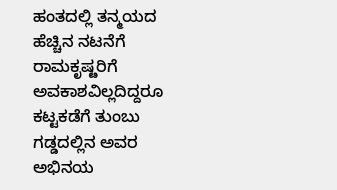ಹಂತದಲ್ಲಿ ತನ್ಮಯದ ಹೆಚ್ಚಿನ ನಟನೆಗೆ ರಾಮಕೃಷ್ೞರಿಗೆ ಅವಕಾಶವಿಲ್ಲದಿದ್ದರೂ ಕಟ್ಟಕಡೆಗೆ ತುಂಬು ಗಡ್ಡದಲ್ಲಿನ ಅವರ ಅಭಿನಯ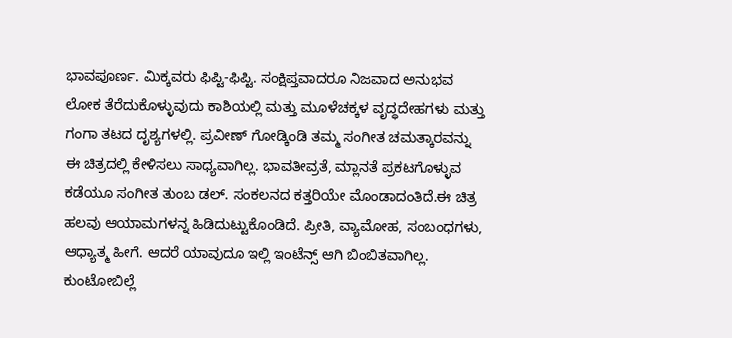ಭಾವಪೂರ್ಣ. ಮಿಕ್ಕವರು ಫಿಪ್ಟಿ-ಫಿಪ್ಟಿ. ಸಂಕ್ಷಿಪ್ತವಾದರೂ ನಿಜವಾದ ಅನುಭವ ಲೋಕ ತೆರೆದುಕೊಳ್ಳುವುದು ಕಾಶಿಯಲ್ಲಿ ಮತ್ತು ಮೂಳೆಚಕ್ಕಳ ವೃದ್ಧದೇಹಗಳು ಮತ್ತು ಗಂಗಾ ತಟದ ದೃಶ್ಯಗಳಲ್ಲಿ. ಪ್ರವೀಣ್ ಗೋಡ್ಕಿಂಡಿ ತಮ್ಮ ಸಂಗೀತ ಚಮತ್ಕಾರವನ್ನು ಈ ಚಿತ್ರದಲ್ಲಿ ಕೇಳಿಸಲು ಸಾಧ್ಯವಾಗಿಲ್ಲ. ಭಾವತೀವ್ರತೆ, ಮ್ಲಾನತೆ ಪ್ರಕಟಗೊಳ್ಳುವ ಕಡೆಯೂ ಸಂಗೀತ ತುಂಬ ಡಲ್. ಸಂಕಲನದ ಕತ್ತರಿಯೇ ಮೊಂಡಾದಂತಿದೆ.ಈ ಚಿತ್ರ ಹಲವು ಆಯಾಮಗಳನ್ನ ಹಿಡಿದುಟ್ಟುಕೊಂಡಿದೆ. ಪ್ರೀತಿ, ವ್ಯಾಮೋಹ, ಸಂಬಂಧಗಳು, ಆಧ್ಯಾತ್ಮ ಹೀಗೆ. ಆದರೆ ಯಾವುದೂ ಇಲ್ಲಿ ಇಂಟೆನ್ಸ್ ಆಗಿ ಬಿಂಬಿತವಾಗಿಲ್ಲ. ಕುಂಟೋಬಿಲ್ಲೆ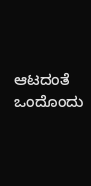ಆಟದಂತೆ ಒಂದೊಂದು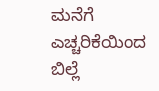ಮನೆಗೆ ಎಚ್ಚರಿಕೆಯಿಂದ ಬಿಲ್ಲೆ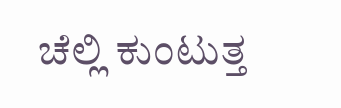ಚೆಲ್ಲಿ ಕುಂಟುತ್ತ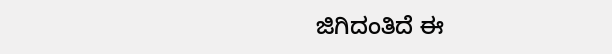ಜಿಗಿದಂತಿದೆ ಈ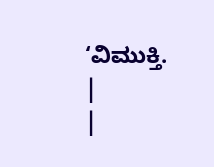‘ವಿಮುಕ್ತಿ.
|
|